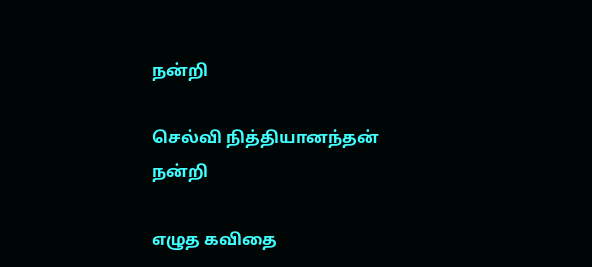நன்றி

செல்வி நித்தியானந்தன்
நன்றி

எழுத கவிதை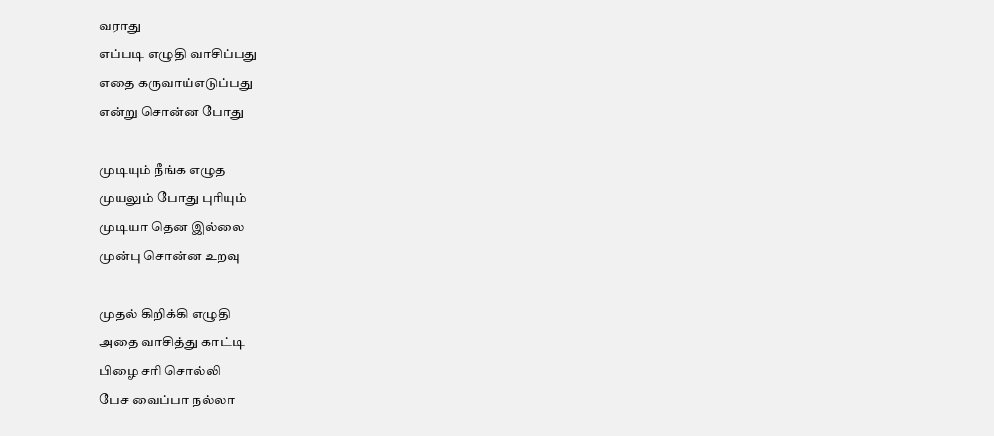வராது
எப்படி எழுதி வாசிப்பது
எதை கருவாய்எடுப்பது
என்று சொன்ன போது

முடியும் நீங்க எழுத
முயலும் போது புரியும்
முடியா தென இல்லை
முன்பு சொன்ன உறவு

முதல் கிறிக்கி எழுதி
அதை வாசித்து காட்டி
பிழை சரி சொல்லி
பேச வைப்பா நல்லா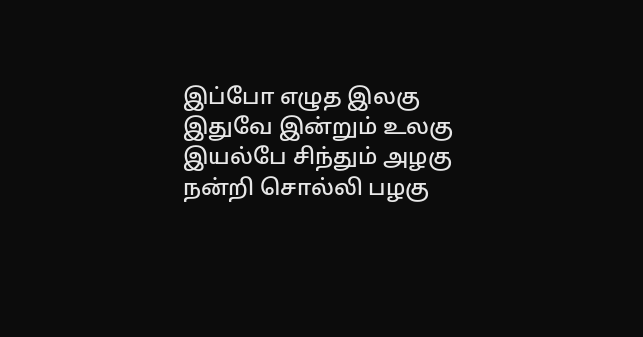இப்போ எழுத இலகு
இதுவே இன்றும் உலகு
இயல்பே சிந்தும் அழகு
நன்றி சொல்லி பழகு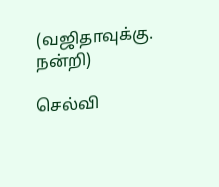(வஜிதாவுக்கு. நன்றி)

செல்வி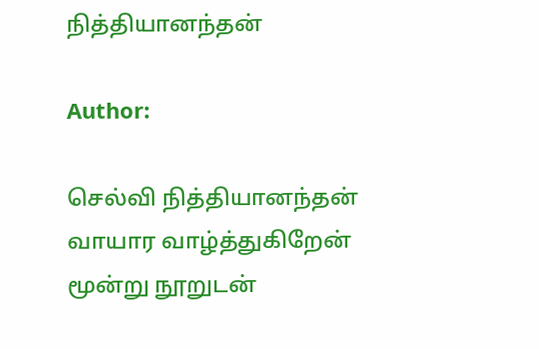நித்தியானந்தன்

Author:

செல்வி நித்தியானந்தன் வாயார வாழ்த்துகிறேன் மூன்று நூறுடன்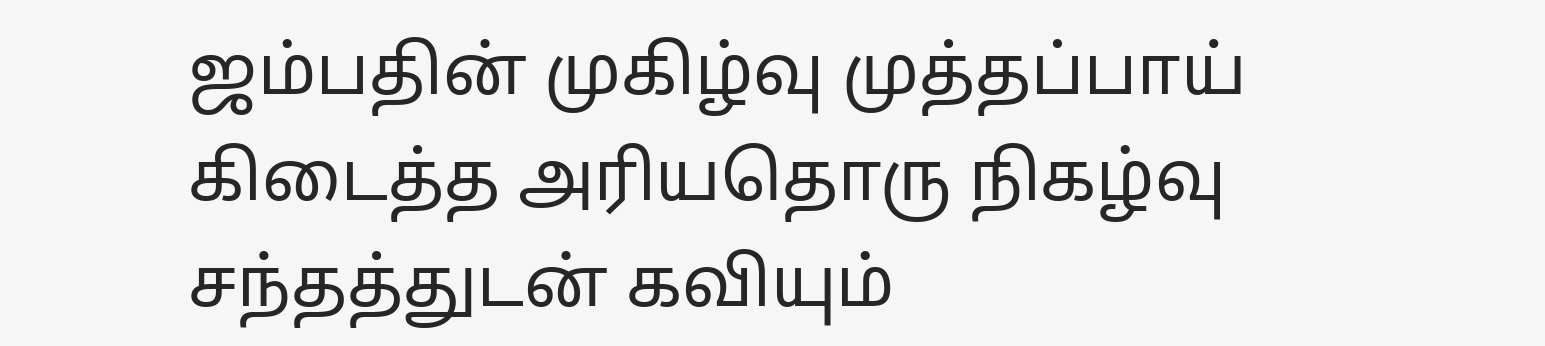ஜம்பதின் முகிழ்வு முத்தப்பாய் கிடைத்த அரியதொரு நிகழ்வு சந்தத்துடன் கவியும்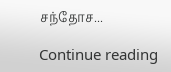சந்தோச...

Continue reading